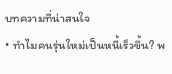บทความที่น่าสนใจ
• ทำไมคนรุ่นใหม่เป็นหนี้เร็วขึ้น? พ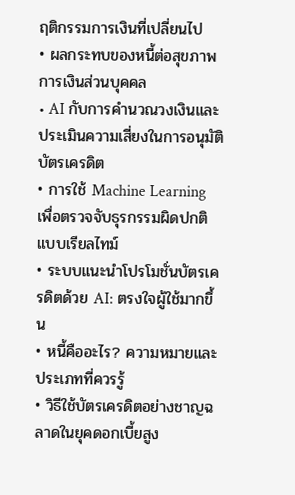ฤติกรรมการเงินที่เปลี่ยนไป
• ผลกระทบของหนี้ต่อสุขภาพการเงินส่วนบุคคล
• AI กับการคำนวณวงเงินและประเมินความเสี่ยงในการอนุมัติบัตรเครดิต
• การใช้ Machine Learning เพื่อตรวจจับธุรกรรมผิดปกติแบบเรียลไทม์
• ระบบแนะนำโปรโมชั่นบัตรเครดิตด้วย AI: ตรงใจผู้ใช้มากขึ้น
• หนี้คืออะไร? ความหมายและประเภทที่ควรรู้
• วิธีใช้บัตรเครดิตอย่างชาญฉลาดในยุคดอกเบี้ยสูง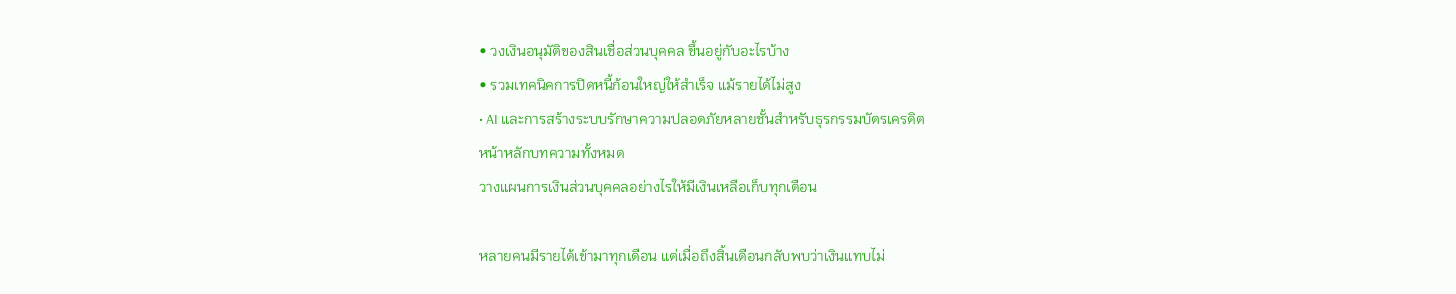• วงเงินอนุมัติของสินเชื่อส่วนบุคคล ขึ้นอยู่กับอะไรบ้าง
• รวมเทคนิคการปิดหนี้ก้อนใหญ่ให้สำเร็จ แม้รายได้ไม่สูง
• AI และการสร้างระบบรักษาความปลอดภัยหลายชั้นสำหรับธุรกรรมบัตรเครดิต
หน้าหลักบทความทั้งหมด
วางแผนการเงินส่วนบุคคลอย่างไรให้มีเงินเหลือเก็บทุกเดือน

หลายคนมีรายได้เข้ามาทุกเดือน แต่เมื่อถึงสิ้นเดือนกลับพบว่าเงินแทบไม่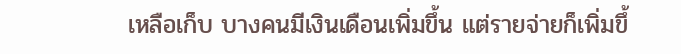เหลือเก็บ บางคนมีเงินเดือนเพิ่มขึ้น แต่รายจ่ายก็เพิ่มขึ้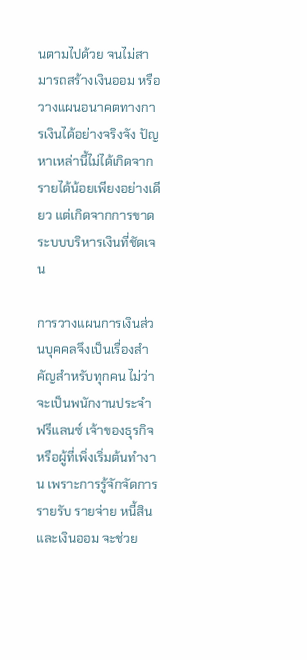นตามไปด้วย จนไม่สามารถสร้างเงินออม หรือวางแผนอนาคตทางการเงินได้อย่างจริงจัง ปัญหาเหล่านี้ไม่ได้เกิดจากรายได้น้อยเพียงอย่างเดียว แต่เกิดจากการขาดระบบบริหารเงินที่ชัดเจน

การวางแผนการเงินส่วนบุคคลจึงเป็นเรื่องสำคัญสำหรับทุกคน ไม่ว่าจะเป็นพนักงานประจำ ฟรีแลนซ์ เจ้าของธุรกิจ หรือผู้ที่เพิ่งเริ่มต้นทำงาน เพราะการรู้จักจัดการรายรับ รายจ่าย หนี้สิน และเงินออม จะช่วย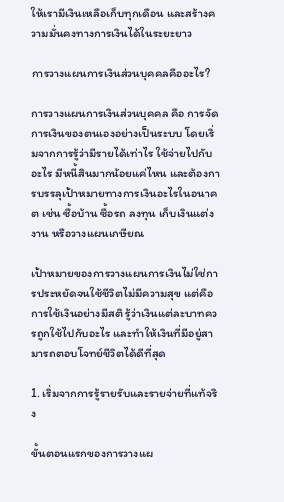ให้เรามีเงินเหลือเก็บทุกเดือน และสร้างความมั่นคงทางการเงินได้ในระยะยาว

การวางแผนการเงินส่วนบุคคลคืออะไร?

การวางแผนการเงินส่วนบุคคล คือ การจัดการเงินของตนเองอย่างเป็นระบบ โดยเริ่มจากการรู้ว่ามีรายได้เท่าไร ใช้จ่ายไปกับอะไร มีหนี้สินมากน้อยแค่ไหน และต้องการบรรลุเป้าหมายทางการเงินอะไรในอนาคต เช่น ซื้อบ้าน ซื้อรถ ลงทุน เก็บเงินแต่งงาน หรือวางแผนเกษียณ

เป้าหมายของการวางแผนการเงินไม่ใช่การประหยัดจนใช้ชีวิตไม่มีความสุข แต่คือการใช้เงินอย่างมีสติ รู้ว่าเงินแต่ละบาทควรถูกใช้ไปกับอะไร และทำให้เงินที่มีอยู่สามารถตอบโจทย์ชีวิตได้ดีที่สุด

1. เริ่มจากการรู้รายรับและรายจ่ายที่แท้จริง

ขั้นตอนแรกของการวางแผ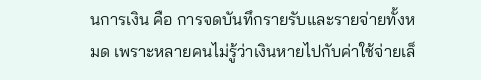นการเงิน คือ การจดบันทึกรายรับและรายจ่ายทั้งหมด เพราะหลายคนไม่รู้ว่าเงินหายไปกับค่าใช้จ่ายเล็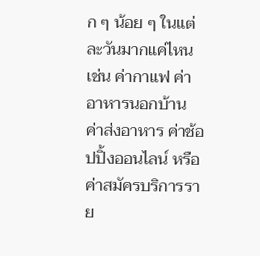ก ๆ น้อย ๆ ในแต่ละวันมากแค่ไหน เช่น ค่ากาแฟ ค่าอาหารนอกบ้าน ค่าส่งอาหาร ค่าช้อปปิ้งออนไลน์ หรือค่าสมัครบริการราย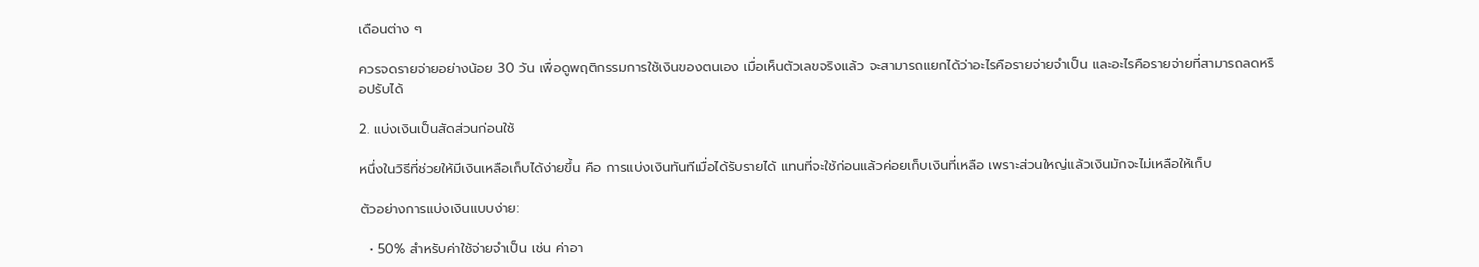เดือนต่าง ๆ

ควรจดรายจ่ายอย่างน้อย 30 วัน เพื่อดูพฤติกรรมการใช้เงินของตนเอง เมื่อเห็นตัวเลขจริงแล้ว จะสามารถแยกได้ว่าอะไรคือรายจ่ายจำเป็น และอะไรคือรายจ่ายที่สามารถลดหรือปรับได้

2. แบ่งเงินเป็นสัดส่วนก่อนใช้

หนึ่งในวิธีที่ช่วยให้มีเงินเหลือเก็บได้ง่ายขึ้น คือ การแบ่งเงินทันทีเมื่อได้รับรายได้ แทนที่จะใช้ก่อนแล้วค่อยเก็บเงินที่เหลือ เพราะส่วนใหญ่แล้วเงินมักจะไม่เหลือให้เก็บ

ตัวอย่างการแบ่งเงินแบบง่าย:

  • 50% สำหรับค่าใช้จ่ายจำเป็น เช่น ค่าอา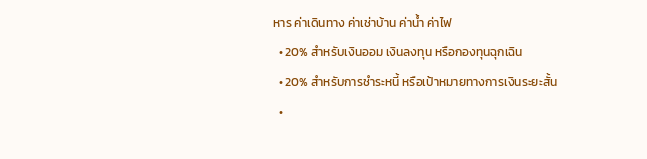หาร ค่าเดินทาง ค่าเช่าบ้าน ค่าน้ำ ค่าไฟ
  • 20% สำหรับเงินออม เงินลงทุน หรือกองทุนฉุกเฉิน
  • 20% สำหรับการชำระหนี้ หรือเป้าหมายทางการเงินระยะสั้น
  •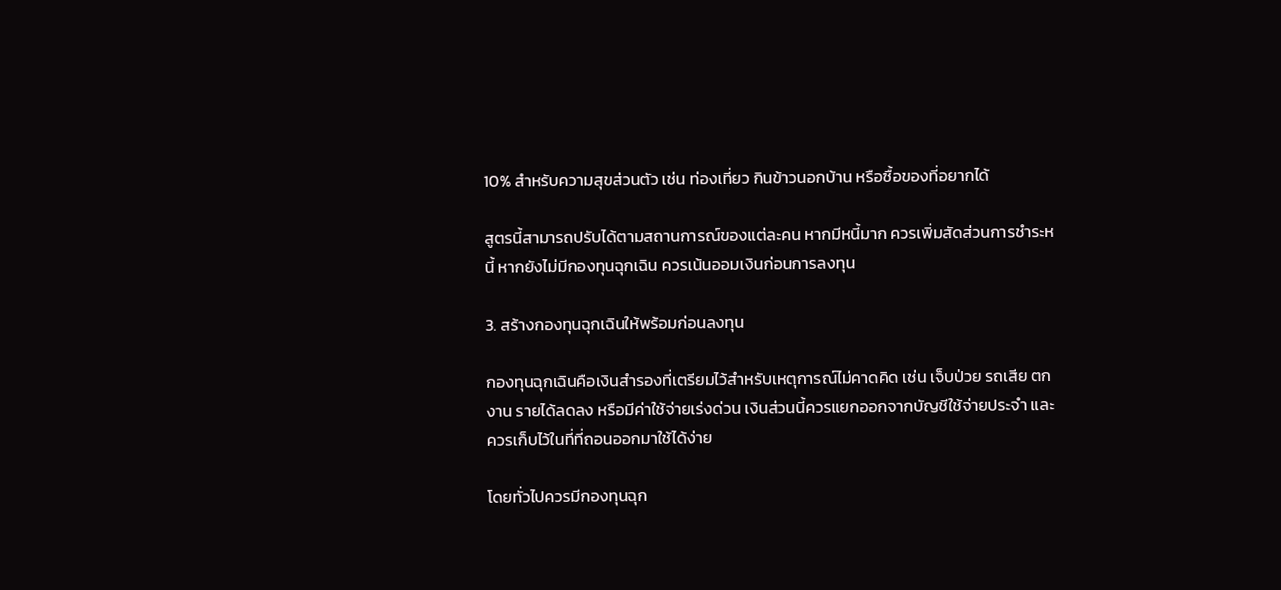10% สำหรับความสุขส่วนตัว เช่น ท่องเที่ยว กินข้าวนอกบ้าน หรือซื้อของที่อยากได้

สูตรนี้สามารถปรับได้ตามสถานการณ์ของแต่ละคน หากมีหนี้มาก ควรเพิ่มสัดส่วนการชำระหนี้ หากยังไม่มีกองทุนฉุกเฉิน ควรเน้นออมเงินก่อนการลงทุน

3. สร้างกองทุนฉุกเฉินให้พร้อมก่อนลงทุน

กองทุนฉุกเฉินคือเงินสำรองที่เตรียมไว้สำหรับเหตุการณ์ไม่คาดคิด เช่น เจ็บป่วย รถเสีย ตกงาน รายได้ลดลง หรือมีค่าใช้จ่ายเร่งด่วน เงินส่วนนี้ควรแยกออกจากบัญชีใช้จ่ายประจำ และควรเก็บไว้ในที่ที่ถอนออกมาใช้ได้ง่าย

โดยทั่วไปควรมีกองทุนฉุก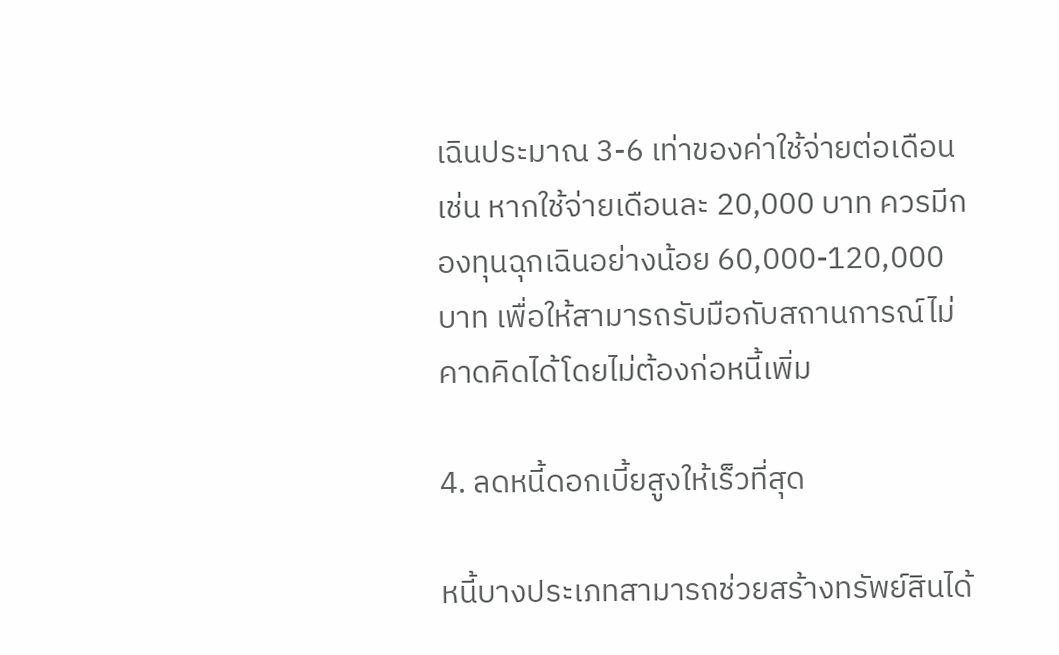เฉินประมาณ 3-6 เท่าของค่าใช้จ่ายต่อเดือน เช่น หากใช้จ่ายเดือนละ 20,000 บาท ควรมีกองทุนฉุกเฉินอย่างน้อย 60,000-120,000 บาท เพื่อให้สามารถรับมือกับสถานการณ์ไม่คาดคิดได้โดยไม่ต้องก่อหนี้เพิ่ม

4. ลดหนี้ดอกเบี้ยสูงให้เร็วที่สุด

หนี้บางประเภทสามารถช่วยสร้างทรัพย์สินได้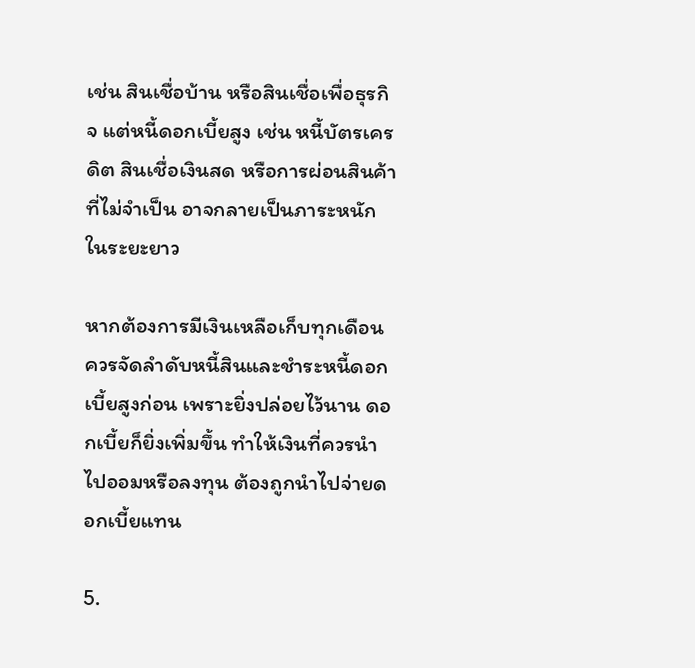เช่น สินเชื่อบ้าน หรือสินเชื่อเพื่อธุรกิจ แต่หนี้ดอกเบี้ยสูง เช่น หนี้บัตรเครดิต สินเชื่อเงินสด หรือการผ่อนสินค้าที่ไม่จำเป็น อาจกลายเป็นภาระหนักในระยะยาว

หากต้องการมีเงินเหลือเก็บทุกเดือน ควรจัดลำดับหนี้สินและชำระหนี้ดอกเบี้ยสูงก่อน เพราะยิ่งปล่อยไว้นาน ดอกเบี้ยก็ยิ่งเพิ่มขึ้น ทำให้เงินที่ควรนำไปออมหรือลงทุน ต้องถูกนำไปจ่ายดอกเบี้ยแทน

5.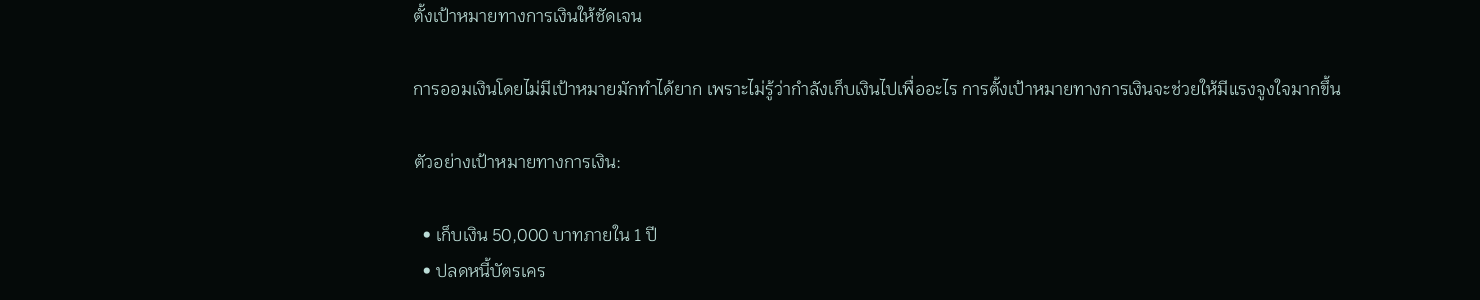ตั้งเป้าหมายทางการเงินให้ชัดเจน

การออมเงินโดยไม่มีเป้าหมายมักทำได้ยาก เพราะไม่รู้ว่ากำลังเก็บเงินไปเพื่ออะไร การตั้งเป้าหมายทางการเงินจะช่วยให้มีแรงจูงใจมากขึ้น

ตัวอย่างเป้าหมายทางการเงิน:

  • เก็บเงิน 50,000 บาทภายใน 1 ปี
  • ปลดหนี้บัตรเคร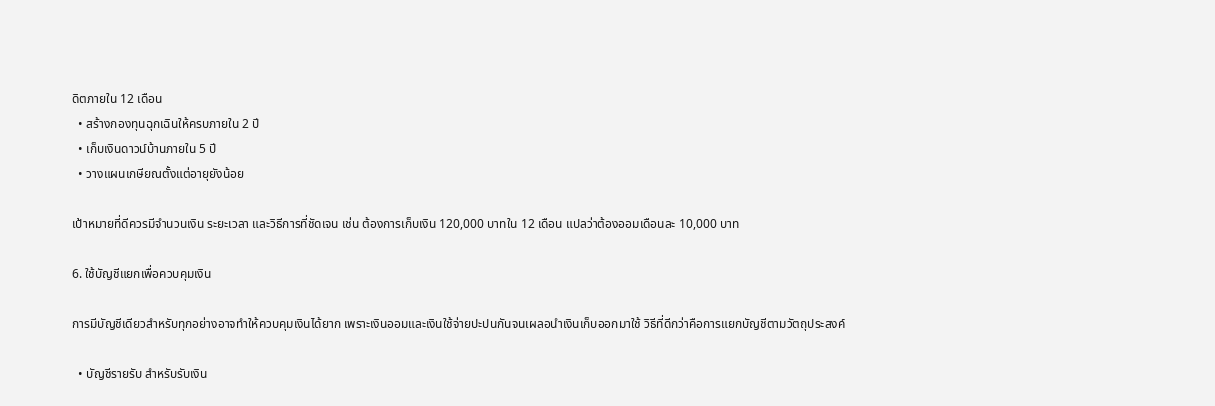ดิตภายใน 12 เดือน
  • สร้างกองทุนฉุกเฉินให้ครบภายใน 2 ปี
  • เก็บเงินดาวน์บ้านภายใน 5 ปี
  • วางแผนเกษียณตั้งแต่อายุยังน้อย

เป้าหมายที่ดีควรมีจำนวนเงิน ระยะเวลา และวิธีการที่ชัดเจน เช่น ต้องการเก็บเงิน 120,000 บาทใน 12 เดือน แปลว่าต้องออมเดือนละ 10,000 บาท

6. ใช้บัญชีแยกเพื่อควบคุมเงิน

การมีบัญชีเดียวสำหรับทุกอย่างอาจทำให้ควบคุมเงินได้ยาก เพราะเงินออมและเงินใช้จ่ายปะปนกันจนเผลอนำเงินเก็บออกมาใช้ วิธีที่ดีกว่าคือการแยกบัญชีตามวัตถุประสงค์

  • บัญชีรายรับ สำหรับรับเงิน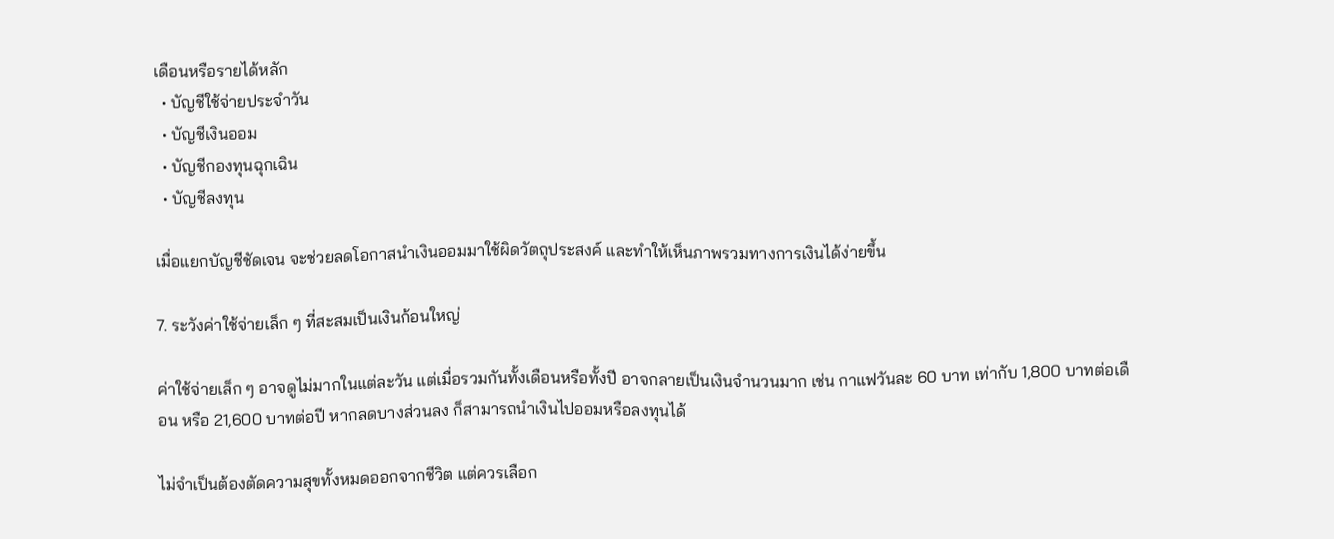เดือนหรือรายได้หลัก
  • บัญชีใช้จ่ายประจำวัน
  • บัญชีเงินออม
  • บัญชีกองทุนฉุกเฉิน
  • บัญชีลงทุน

เมื่อแยกบัญชีชัดเจน จะช่วยลดโอกาสนำเงินออมมาใช้ผิดวัตถุประสงค์ และทำให้เห็นภาพรวมทางการเงินได้ง่ายขึ้น

7. ระวังค่าใช้จ่ายเล็ก ๆ ที่สะสมเป็นเงินก้อนใหญ่

ค่าใช้จ่ายเล็ก ๆ อาจดูไม่มากในแต่ละวัน แต่เมื่อรวมกันทั้งเดือนหรือทั้งปี อาจกลายเป็นเงินจำนวนมาก เช่น กาแฟวันละ 60 บาท เท่ากับ 1,800 บาทต่อเดือน หรือ 21,600 บาทต่อปี หากลดบางส่วนลง ก็สามารถนำเงินไปออมหรือลงทุนได้

ไม่จำเป็นต้องตัดความสุขทั้งหมดออกจากชีวิต แต่ควรเลือก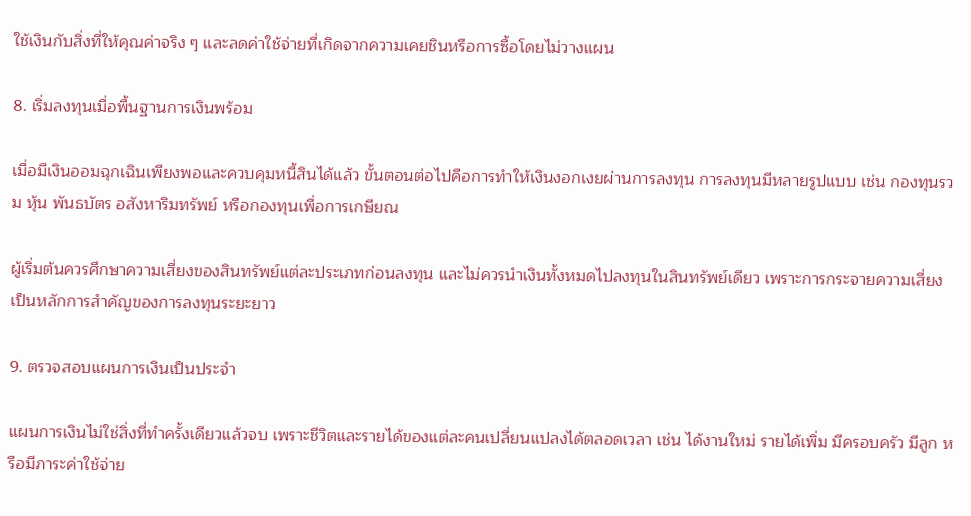ใช้เงินกับสิ่งที่ให้คุณค่าจริง ๆ และลดค่าใช้จ่ายที่เกิดจากความเคยชินหรือการซื้อโดยไม่วางแผน

8. เริ่มลงทุนเมื่อพื้นฐานการเงินพร้อม

เมื่อมีเงินออมฉุกเฉินเพียงพอและควบคุมหนี้สินได้แล้ว ขั้นตอนต่อไปคือการทำให้เงินงอกเงยผ่านการลงทุน การลงทุนมีหลายรูปแบบ เช่น กองทุนรวม หุ้น พันธบัตร อสังหาริมทรัพย์ หรือกองทุนเพื่อการเกษียณ

ผู้เริ่มต้นควรศึกษาความเสี่ยงของสินทรัพย์แต่ละประเภทก่อนลงทุน และไม่ควรนำเงินทั้งหมดไปลงทุนในสินทรัพย์เดียว เพราะการกระจายความเสี่ยง เป็นหลักการสำคัญของการลงทุนระยะยาว

9. ตรวจสอบแผนการเงินเป็นประจำ

แผนการเงินไม่ใช่สิ่งที่ทำครั้งเดียวแล้วจบ เพราะชีวิตและรายได้ของแต่ละคนเปลี่ยนแปลงได้ตลอดเวลา เช่น ได้งานใหม่ รายได้เพิ่ม มีครอบครัว มีลูก หรือมีภาระค่าใช้จ่าย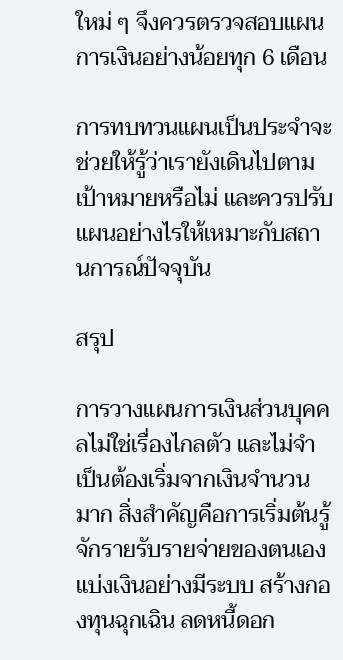ใหม่ ๆ จึงควรตรวจสอบแผนการเงินอย่างน้อยทุก 6 เดือน

การทบทวนแผนเป็นประจำจะช่วยให้รู้ว่าเรายังเดินไปตามเป้าหมายหรือไม่ และควรปรับแผนอย่างไรให้เหมาะกับสถานการณ์ปัจจุบัน

สรุป

การวางแผนการเงินส่วนบุคคลไม่ใช่เรื่องไกลตัว และไม่จำเป็นต้องเริ่มจากเงินจำนวนมาก สิ่งสำคัญคือการเริ่มต้นรู้จักรายรับรายจ่ายของตนเอง แบ่งเงินอย่างมีระบบ สร้างกองทุนฉุกเฉิน ลดหนี้ดอก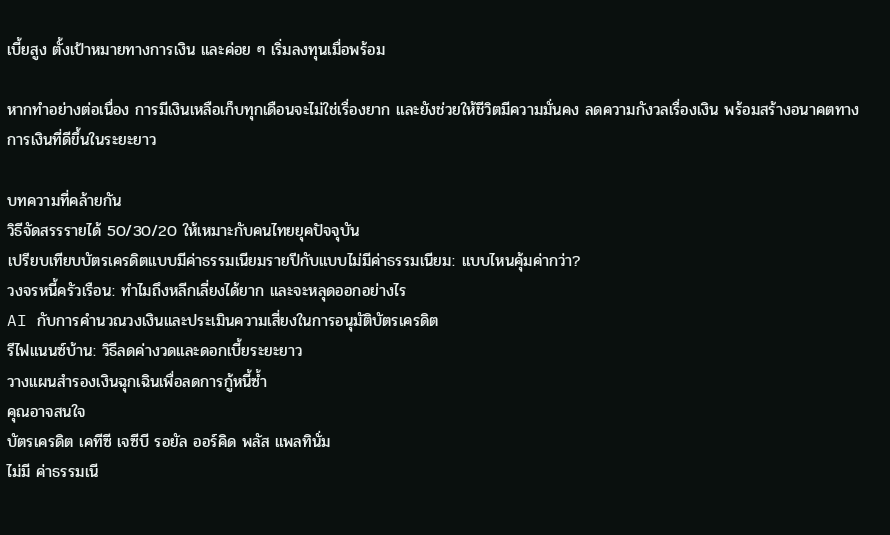เบี้ยสูง ตั้งเป้าหมายทางการเงิน และค่อย ๆ เริ่มลงทุนเมื่อพร้อม

หากทำอย่างต่อเนื่อง การมีเงินเหลือเก็บทุกเดือนจะไม่ใช่เรื่องยาก และยังช่วยให้ชีวิตมีความมั่นคง ลดความกังวลเรื่องเงิน พร้อมสร้างอนาคตทางการเงินที่ดีขึ้นในระยะยาว

บทความที่คล้ายกัน
วิธีจัดสรรรายได้ 50/30/20 ให้เหมาะกับคนไทยยุคปัจจุบัน
เปรียบเทียบบัตรเครดิตแบบมีค่าธรรมเนียมรายปีกับแบบไม่มีค่าธรรมเนียม: แบบไหนคุ้มค่ากว่า?
วงจรหนี้ครัวเรือน: ทำไมถึงหลีกเลี่ยงได้ยาก และจะหลุดออกอย่างไร
AI กับการคำนวณวงเงินและประเมินความเสี่ยงในการอนุมัติบัตรเครดิต
รีไฟแนนซ์บ้าน: วิธีลดค่างวดและดอกเบี้ยระยะยาว
วางแผนสำรองเงินฉุกเฉินเพื่อลดการกู้หนี้ซ้ำ
คุณอาจสนใจ
บัตรเครดิต เคทีซี เจซีบี รอยัล ออร์คิด พลัส แพลทินั่ม
ไม่มี ค่าธรรมเนี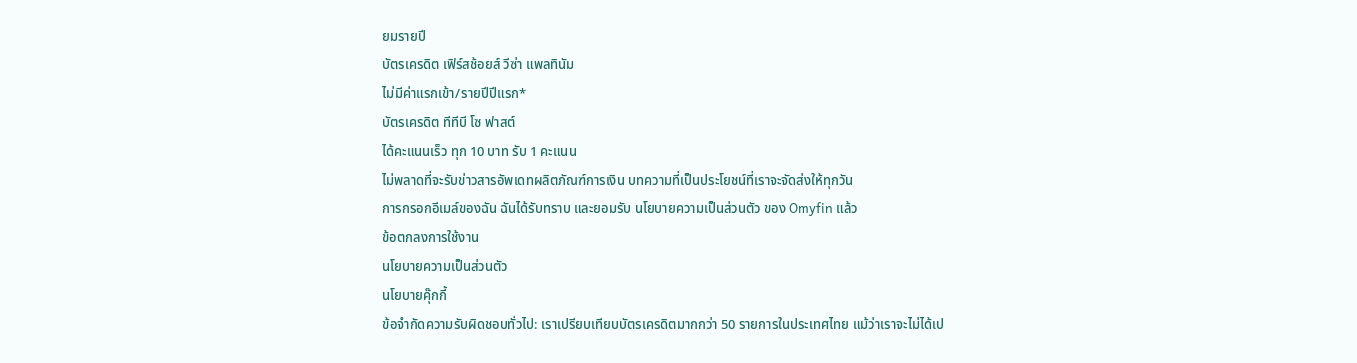ยมรายปี
บัตรเครดิต เฟิร์สช้อยส์ วีซ่า แพลทินัม
ไม่มีค่าแรกเข้า/รายปีปีแรก*
บัตรเครดิต ทีทีบี โซ ฟาสต์
ได้คะแนนเร็ว ทุก 10 บาท รับ 1 คะแนน
ไม่พลาดที่จะรับข่าวสารอัพเดทผลิตภัณฑ์การเงิน บทความที่เป็นประโยชน์ที่เราจะจัดส่งให้ทุกวัน
การกรอกอีเมล์ของฉัน ฉันได้รับทราบ และยอมรับ นโยบายความเป็นส่วนตัว ของ Omyfin แล้ว
ข้อตกลงการใช้งาน
นโยบายความเป็นส่วนตัว
นโยบายคุ๊กกี้
ข้อจำกัดความรับผิดชอบทั่วไป: เราเปรียบเทียบบัตรเครดิตมากกว่า 50 รายการในประเทศไทย แม้ว่าเราจะไม่ได้เป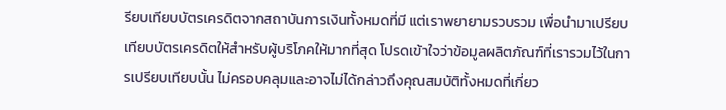รียบเทียบบัตรเครดิตจากสถาบันการเงินทั้งหมดที่มี แต่เราพยายามรวบรวม เพื่อนำมาเปรียบเทียบบัตรเครดิตให้สำหรับผู้บริโภคให้มากที่สุด โปรดเข้าใจว่าข้อมูลผลิตภัณฑ์ที่เรารวมไว้ในการเปรียบเทียบนั้น ไม่ครอบคลุมและอาจไม่ได้กล่าวถึงคุณสมบัติทั้งหมดที่เกี่ยว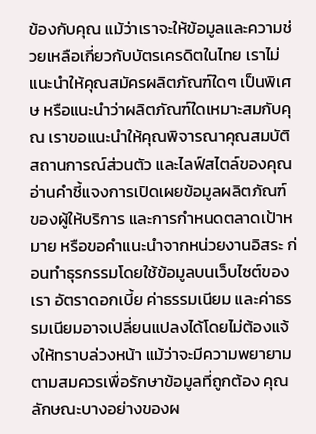ข้องกับคุณ แม้ว่าเราจะให้ข้อมูลและความช่วยเหลือเกี่ยวกับบัตรเครดิตในไทย เราไม่แนะนำให้คุณสมัครผลิตภัณฑ์ใดๆ เป็นพิเศษ หรือแนะนำว่าผลิตภัณฑ์ใดเหมาะสมกับคุณ เราขอแนะนำให้คุณพิจารณาคุณสมบัติ สถานการณ์ส่วนตัว และไลฟ์สไตล์ของคุณ อ่านคำชี้แจงการเปิดเผยข้อมูลผลิตภัณฑ์ ของผู้ให้บริการ และการกำหนดตลาดเป้าหมาย หรือขอคำแนะนำจากหน่วยงานอิสระ ก่อนทำธุรกรรมโดยใช้ข้อมูลบนเว็บไซต์ของเรา อัตราดอกเบี้ย ค่าธรรมเนียม และค่าธรรมเนียมอาจเปลี่ยนแปลงได้โดยไม่ต้องแจ้งให้ทราบล่วงหน้า แม้ว่าจะมีความพยายามตามสมควรเพื่อรักษาข้อมูลที่ถูกต้อง คุณลักษณะบางอย่างของผ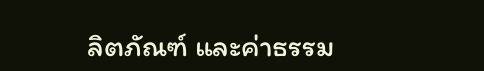ลิตภัณฑ์ และค่าธรรม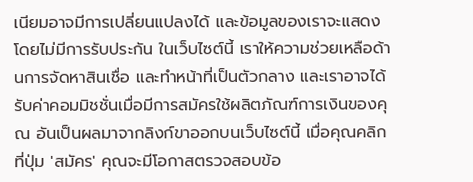เนียมอาจมีการเปลี่ยนแปลงได้ และข้อมูลของเราจะแสดงโดยไม่มีการรับประกัน ในเว็บไซต์นี้ เราให้ความช่วยเหลือด้านการจัดหาสินเชื่อ และทำหน้าที่เป็นตัวกลาง และเราอาจได้รับค่าคอมมิชชั่นเมื่อมีการสมัครใช้ผลิตภัณฑ์การเงินของคุณ อันเป็นผลมาจากลิงก์ขาออกบนเว็บไซต์นี้ เมื่อคุณคลิกที่ปุ่ม 'สมัคร' คุณจะมีโอกาสตรวจสอบข้อ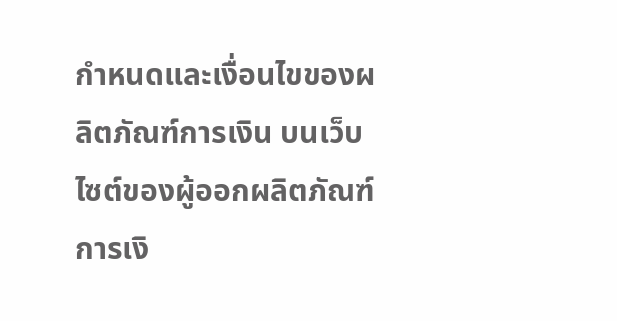กำหนดและเงื่อนไขของผลิตภัณฑ์การเงิน บนเว็บไซต์ของผู้ออกผลิตภัณฑ์การเงิ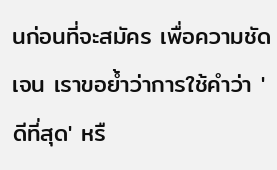นก่อนที่จะสมัคร เพื่อความชัดเจน เราขอย้ำว่าการใช้คำว่า 'ดีที่สุด' หรื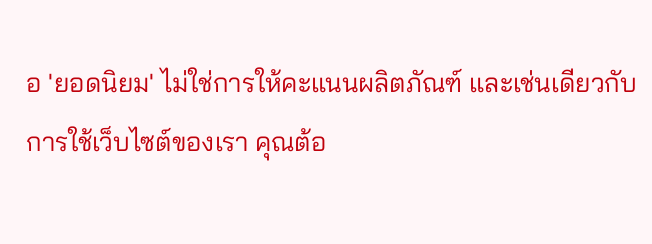อ 'ยอดนิยม' ไม่ใช่การให้คะแนนผลิตภัณฑ์ และเช่นเดียวกับการใช้เว็บไซต์ของเรา คุณต้อ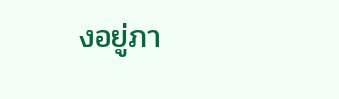งอยู่ภา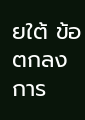ยใต้ ข้อตกลงการ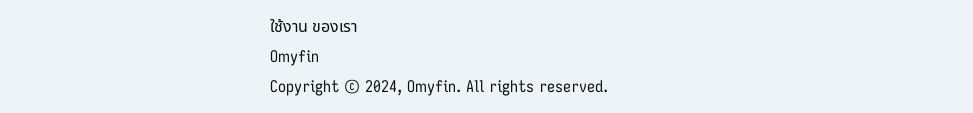ใช้งาน ของเรา
Omyfin
Copyright © 2024, Omyfin. All rights reserved.